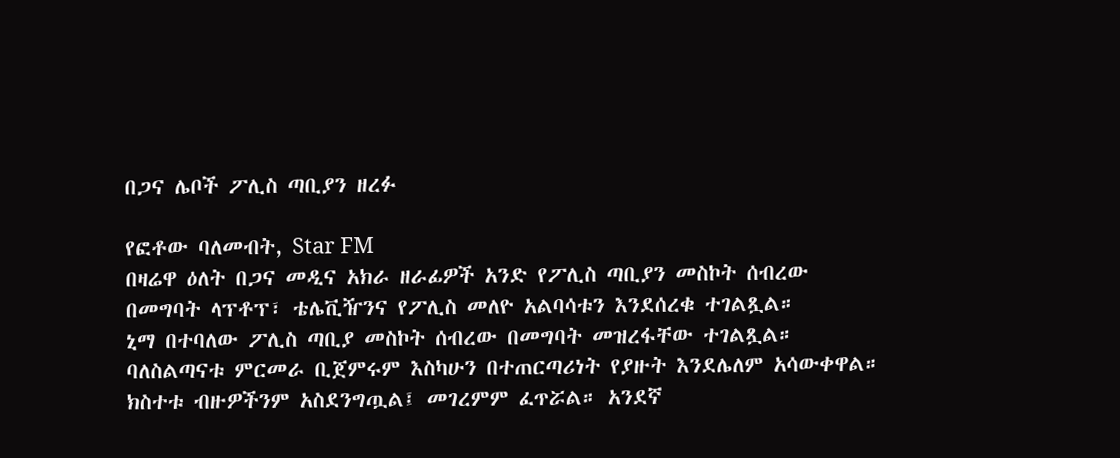በጋና ሌቦች ፖሊስ ጣቢያን ዘረፉ

የፎቶው ባለመብት, Star FM
በዛሬዋ ዕለት በጋና መዲና አክራ ዘራፊዎች አንድ የፖሊስ ጣቢያን መስኮት ሰብረው በመግባት ላፕቶፕ፣ ቴሌቪዥንና የፖሊስ መለዮ አልባሳቱን እንደሰረቁ ተገልጿል።
ኒማ በተባለው ፖሊስ ጣቢያ መስኮት ሰብረው በመግባት መዝረፋቸው ተገልጿል።
ባለስልጣናቱ ምርመራ ቢጀምሩም እስካሁን በተጠርጣሪነት የያዙት እንደሌለም አሳውቀዋል።
ክስተቱ ብዙዎችንም አስደንግጧል፤ መገረምም ፈጥሯል። አንደኛ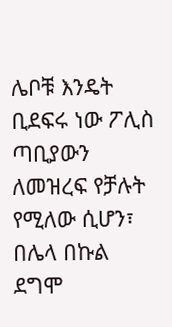ሌቦቹ እንዴት ቢደፍሩ ነው ፖሊስ ጣቢያውን ለመዝረፍ የቻሉት የሚለው ሲሆን፣ በሌላ በኩል ደግሞ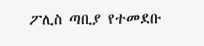ፖሊስ ጣቢያ የተመደቡ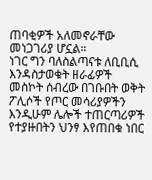ጠባቂዎች አለመኖራቸው መነጋገሪያ ሆኗል።
ነገር ግን ባለስልጣናቱ ለቢቢሲ እንዳስታወቁት ዘራፊዎች መስኮት ሰብረው በገቡበት ወቅት ፖሊሶች የጦር መሳሪያዎችን እንዲሁም ሌሎች ተጠርጣሪዎች የተያዙበትን ህንፃ እየጠበቁ ነበር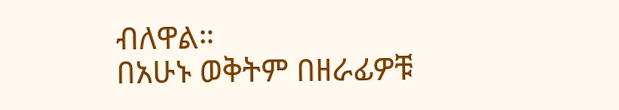ብለዋል።
በአሁኑ ወቅትም በዘራፊዎቹ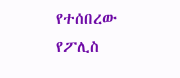የተሰበረው የፖሊስ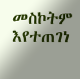መስኮትም እየተጠገነ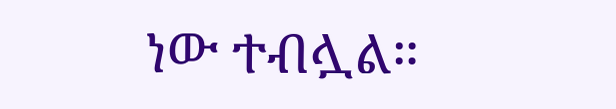ነው ተብሏል።